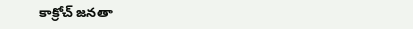కాక్రోచ్ జనతా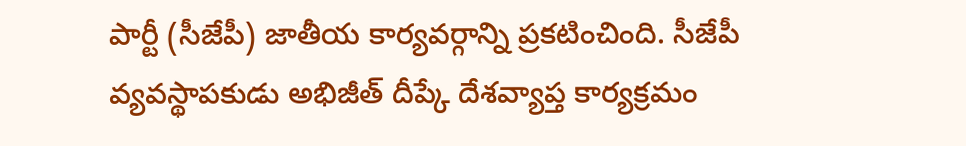పార్టీ (సీజేపీ) జాతీయ కార్యవర్గాన్ని ప్రకటించింది. సీజేపీ వ్యవస్థాపకుడు అభిజీత్ దీప్కే దేశవ్యాప్త కార్యక్రమం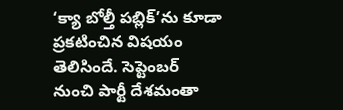‘క్యా బోల్తీ పబ్లిక్’ను కూడా ప్రకటించిన విషయం తెలిసిందే. సెప్టెంబర్ నుంచి పార్టీ దేశమంతా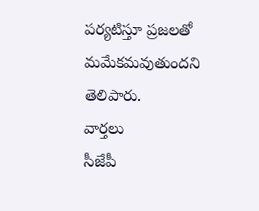పర్యటిస్తూ ప్రజలతో మమేకమవుతుందని తెలిపారు.
వార్తలు
సీజేపీ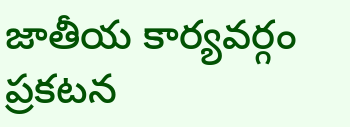జాతీయ కార్యవర్గం ప్రకటన